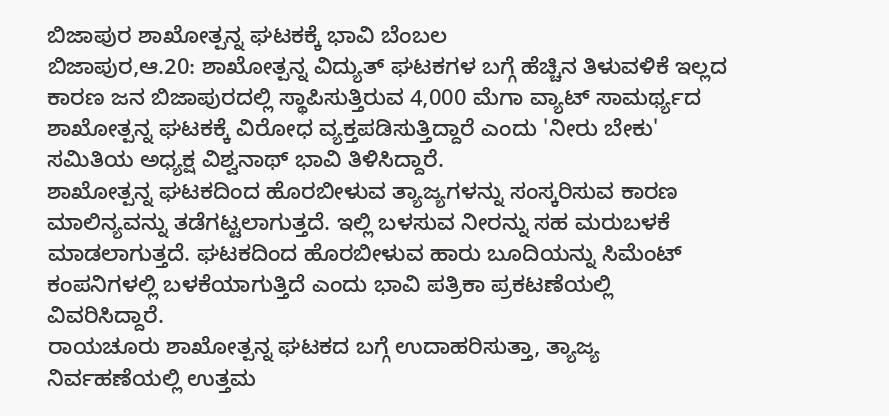ಬಿಜಾಪುರ ಶಾಖೋತ್ಪನ್ನ ಘಟಕಕ್ಕೆ ಭಾವಿ ಬೆಂಬಲ
ಬಿಜಾಪುರ,ಆ.20: ಶಾಖೋತ್ಪನ್ನ ವಿದ್ಯುತ್ ಘಟಕಗಳ ಬಗ್ಗೆ ಹೆಚ್ಚಿನ ತಿಳುವಳಿಕೆ ಇಲ್ಲದ ಕಾರಣ ಜನ ಬಿಜಾಪುರದಲ್ಲಿ ಸ್ಥಾಪಿಸುತ್ತಿರುವ 4,000 ಮೆಗಾ ವ್ಯಾಟ್ ಸಾಮರ್ಥ್ಯದ ಶಾಖೋತ್ಪನ್ನ ಘಟಕಕ್ಕೆ ವಿರೋಧ ವ್ಯಕ್ತಪಡಿಸುತ್ತಿದ್ದಾರೆ ಎಂದು 'ನೀರು ಬೇಕು' ಸಮಿತಿಯ ಅಧ್ಯಕ್ಷ ವಿಶ್ವನಾಥ್ ಭಾವಿ ತಿಳಿಸಿದ್ದಾರೆ.
ಶಾಖೋತ್ಪನ್ನ ಘಟಕದಿಂದ ಹೊರಬೀಳುವ ತ್ಯಾಜ್ಯಗಳನ್ನು ಸಂಸ್ಕರಿಸುವ ಕಾರಣ ಮಾಲಿನ್ಯವನ್ನು ತಡೆಗಟ್ಟಲಾಗುತ್ತದೆ. ಇಲ್ಲಿ ಬಳಸುವ ನೀರನ್ನು ಸಹ ಮರುಬಳಕೆ ಮಾಡಲಾಗುತ್ತದೆ. ಘಟಕದಿಂದ ಹೊರಬೀಳುವ ಹಾರು ಬೂದಿಯನ್ನು ಸಿಮೆಂಟ್ ಕಂಪನಿಗಳಲ್ಲಿ ಬಳಕೆಯಾಗುತ್ತಿದೆ ಎಂದು ಭಾವಿ ಪತ್ರಿಕಾ ಪ್ರಕಟಣೆಯಲ್ಲಿ ವಿವರಿಸಿದ್ದಾರೆ.
ರಾಯಚೂರು ಶಾಖೋತ್ಪನ್ನ ಘಟಕದ ಬಗ್ಗೆ ಉದಾಹರಿಸುತ್ತಾ, ತ್ಯಾಜ್ಯ ನಿರ್ವಹಣೆಯಲ್ಲಿ ಉತ್ತಮ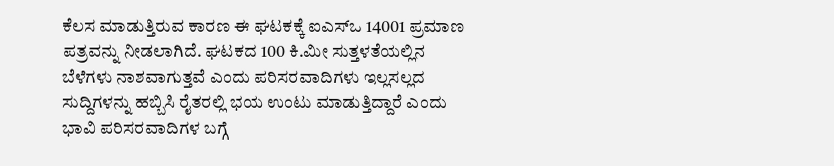ಕೆಲಸ ಮಾಡುತ್ತಿರುವ ಕಾರಣ ಈ ಘಟಕಕ್ಕೆ ಐಎಸ್ಒ 14001 ಪ್ರಮಾಣ ಪತ್ರವನ್ನು ನೀಡಲಾಗಿದೆ. ಘಟಕದ 100 ಕಿ.ಮೀ ಸುತ್ತಳತೆಯಲ್ಲಿನ ಬೆಳೆಗಳು ನಾಶವಾಗುತ್ತವೆ ಎಂದು ಪರಿಸರವಾದಿಗಳು ಇಲ್ಲಸಲ್ಲದ ಸುದ್ದಿಗಳನ್ನು ಹಬ್ಬಿಸಿ ರೈತರಲ್ಲಿ ಭಯ ಉಂಟು ಮಾಡುತ್ತಿದ್ದಾರೆ ಎಂದು ಭಾವಿ ಪರಿಸರವಾದಿಗಳ ಬಗ್ಗೆ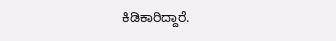ಕಿಡಿಕಾರಿದ್ದಾರೆ.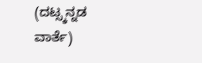(ದಟ್ಸ್ಕನ್ನಡ ವಾರ್ತೆ)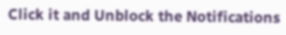Click it and Unblock the Notifications